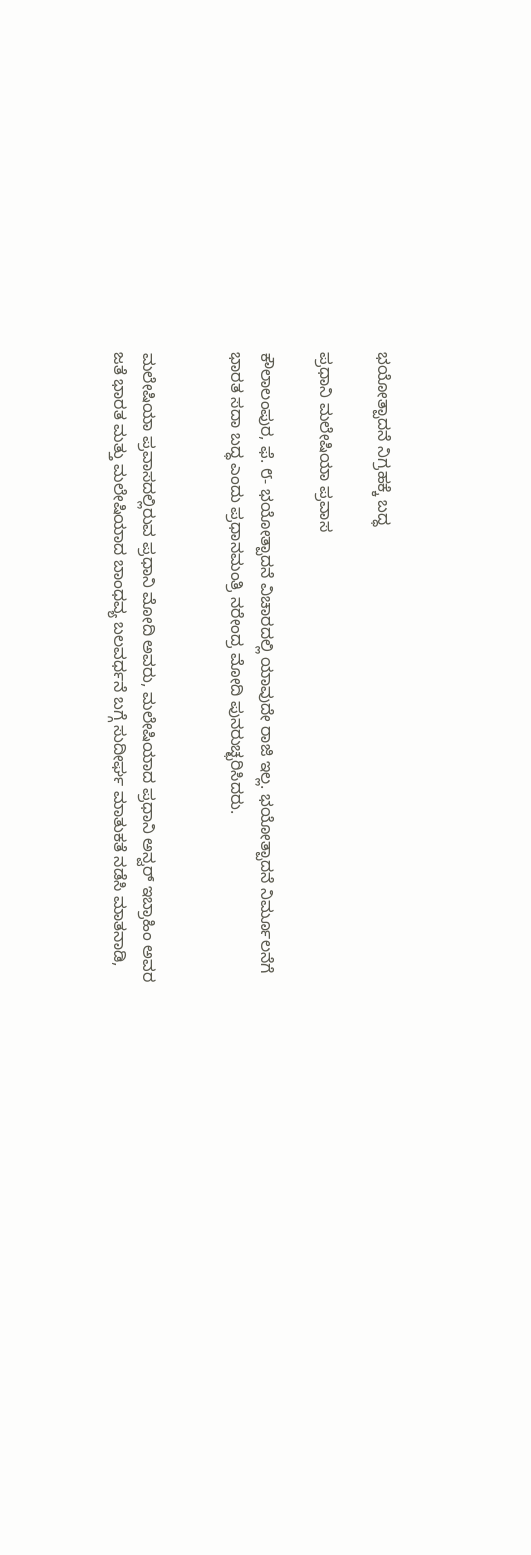ಭಯೋತ್ಪಾದನೆ ನಿಗ್ರಹಕ್ಕೆ ಬದ್ಧ

ಪ್ರಧಾನಿ ಮಲೇಷಿಯಾ ಪ್ರವಾಸ

ಕೌಲಾಲಂಪುರ, ಫೆ. ೮- ಭಯೋತ್ಪಾದನೆ ವಿಚಾರದಲ್ಲಿ ಯಾವುದೇ ರಾಜಿ ಇಲ್ಲ. ಭಯೋತ್ಪಾದನೆ ನಿರ್ಮೂಲನೆಗೆ ಭಾರತ ಸದಾ ಬದ್ಧ ಎಂದು ಪ್ರಧಾನಮಂತ್ರಿ ನರೇಂದ್ರ ಮೋದಿ ಪುನರುಚ್ಛರಿಸಿದರು.


ಮಲೇಷಿಯಾ ಪ್ರವಾಸದಲ್ಲಿರುವ ಪ್ರಧಾನಿ ಮೋದಿ ಅವರು, ಮಲೇಷಿಯಾದ ಪ್ರಧಾನಿ ಅನ್ವರ್ ಇಬ್ರಾಹಿಂ ಅವರ ಜತೆ ಭಾರತ ಮತ್ತು ಮಲೇಷಿಯಾದ ಬಾಂಧವ್ಯ ಬಲವರ್ಧನೆ ಬಗ್ಗೆ ಸುದೀರ್ಘ ಮಾತುಕತೆ ನಡೆಸಿ ಮಾತನಾಡಿ,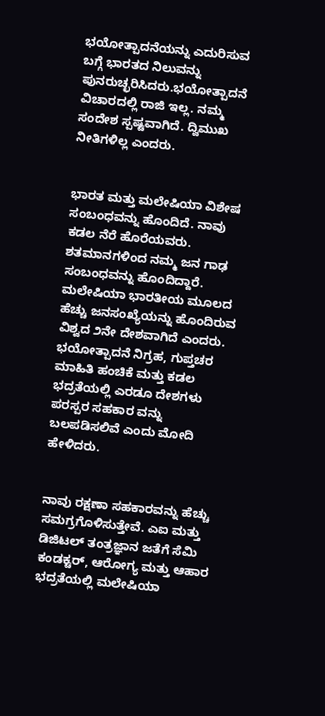ಭಯೋತ್ಪಾದನೆಯನ್ನು ಎದುರಿಸುವ ಬಗ್ಗೆ ಭಾರತದ ನಿಲುವನ್ನು ಪುನರುಚ್ಛರಿಸಿದರು.ಭಯೋತ್ಪಾದನೆ ವಿಚಾರದಲ್ಲಿ ರಾಜಿ ಇಲ್ಲ. ನಮ್ಮ ಸಂದೇಶ ಸ್ಪಷ್ಟವಾಗಿದೆ. ದ್ವಿಮುಖ ನೀತಿಗಳಿಲ್ಲ ಎಂದರು.


ಭಾರತ ಮತ್ತು ಮಲೇಷಿಯಾ ವಿಶೇಷ ಸಂಬಂಧವನ್ನು ಹೊಂದಿದೆ. ನಾವು ಕಡಲ ನೆರೆ ಹೊರೆಯವರು. ಶತಮಾನಗಳಿಂದ ನಮ್ಮ ಜನ ಗಾಢ ಸಂಬಂಧವನ್ನು ಹೊಂದಿದ್ದಾರೆ. ಮಲೇಷಿಯಾ ಭಾರತೀಯ ಮೂಲದ ಹೆಚ್ಚು ಜನಸಂಖ್ಯೆಯನ್ನು ಹೊಂದಿರುವ ವಿಶ್ವದ ೨ನೇ ದೇಶವಾಗಿದೆ ಎಂದರು.
ಭಯೋತ್ಪಾದನೆ ನಿಗ್ರಹ, ಗುಪ್ತಚರ ಮಾಹಿತಿ ಹಂಚಿಕೆ ಮತ್ತು ಕಡಲ ಭದ್ರತೆಯಲ್ಲಿ ಎರಡೂ ದೇಶಗಳು ಪರಸ್ಪರ ಸಹಕಾರ ವನ್ನು ಬಲಪಡಿಸಲಿವೆ ಎಂದು ಮೋದಿ ಹೇಳಿದರು.


ನಾವು ರಕ್ಷಣಾ ಸಹಕಾರವನ್ನು ಹೆಚ್ಚು ಸಮಗ್ರಗೊಳಿಸುತ್ತೇವೆ. ಎಐ ಮತ್ತು ಡಿಜಿಟಲ್ ತಂತ್ರಜ್ಞಾನ ಜತೆಗೆ ಸೆಮಿ ಕಂಡಕ್ಟರ್, ಆರೋಗ್ಯ ಮತ್ತು ಆಹಾರ ಭದ್ರತೆಯಲ್ಲಿ ಮಲೇಷಿಯಾ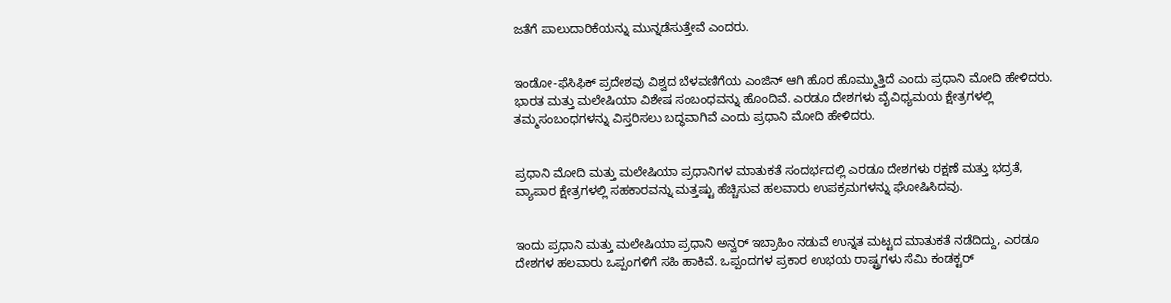ಜತೆಗೆ ಪಾಲುದಾರಿಕೆಯನ್ನು ಮುನ್ನಡೆಸುತ್ತೇವೆ ಎಂದರು.


ಇಂಡೋ-ಫೆಸಿಫಿಕ್ ಪ್ರದೇಶವು ವಿಶ್ವದ ಬೆಳವಣಿಗೆಯ ಎಂಜಿನ್ ಆಗಿ ಹೊರ ಹೊಮ್ಮುತ್ತಿದೆ ಎಂದು ಪ್ರಧಾನಿ ಮೋದಿ ಹೇಳಿದರು.
ಭಾರತ ಮತ್ತು ಮಲೇಷಿಯಾ ವಿಶೇಷ ಸಂಬಂಧವನ್ನು ಹೊಂದಿವೆ. ಎರಡೂ ದೇಶಗಳು ವೈವಿಧ್ಯಮಯ ಕ್ಷೇತ್ರಗಳಲ್ಲಿ ತಮ್ಮಸಂಬಂಧಗಳನ್ನು ವಿಸ್ತರಿಸಲು ಬದ್ಧವಾಗಿವೆ ಎಂದು ಪ್ರಧಾನಿ ಮೋದಿ ಹೇಳಿದರು.


ಪ್ರಧಾನಿ ಮೋದಿ ಮತ್ತು ಮಲೇಷಿಯಾ ಪ್ರಧಾನಿಗಳ ಮಾತುಕತೆ ಸಂದರ್ಭದಲ್ಲಿ ಎರಡೂ ದೇಶಗಳು ರಕ್ಷಣೆ ಮತ್ತು ಭದ್ರತೆ, ವ್ಯಾಪಾರ ಕ್ಷೇತ್ರಗಳಲ್ಲಿ ಸಹಕಾರವನ್ನು ಮತ್ತಷ್ಟು ಹೆಚ್ಚಿಸುವ ಹಲವಾರು ಉಪಕ್ರಮಗಳನ್ನು ಘೋಷಿಸಿದವು.


ಇಂದು ಪ್ರಧಾನಿ ಮತ್ತು ಮಲೇಷಿಯಾ ಪ್ರಧಾನಿ ಅನ್ವರ್ ಇಬ್ರಾಹಿಂ ನಡುವೆ ಉನ್ನತ ಮಟ್ಟದ ಮಾತುಕತೆ ನಡೆದಿದ್ದು, ಎರಡೂ ದೇಶಗಳ ಹಲವಾರು ಒಪ್ಪಂಗಳಿಗೆ ಸಹಿ ಹಾಕಿವೆ. ಒಪ್ಪಂದಗಳ ಪ್ರಕಾರ ಉಭಯ ರಾಷ್ಟ್ರಗಳು ಸೆಮಿ ಕಂಡಕ್ಟರ್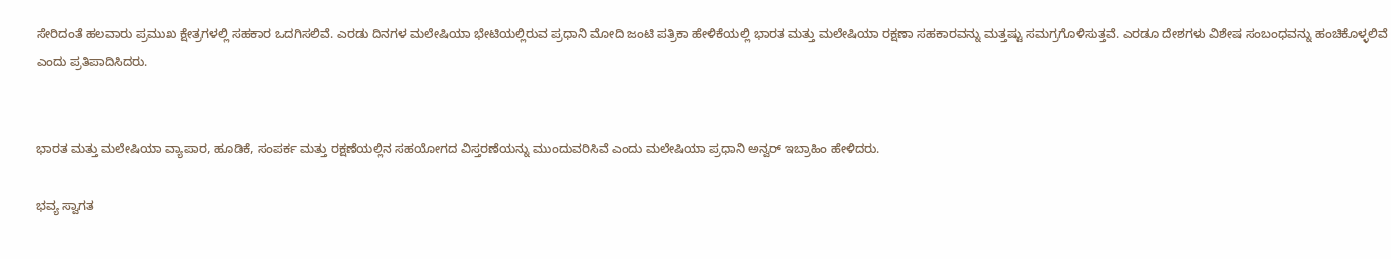ಸೇರಿದಂತೆ ಹಲವಾರು ಪ್ರಮುಖ ಕ್ಷೇತ್ರಗಳಲ್ಲಿ ಸಹಕಾರ ಒದಗಿಸಲಿವೆ. ಎರಡು ದಿನಗಳ ಮಲೇಷಿಯಾ ಭೇಟಿಯಲ್ಲಿರುವ ಪ್ರಧಾನಿ ಮೋದಿ ಜಂಟಿ ಪತ್ರಿಕಾ ಹೇಳಿಕೆಯಲ್ಲಿ ಭಾರತ ಮತ್ತು ಮಲೇಷಿಯಾ ರಕ್ಷಣಾ ಸಹಕಾರವನ್ನು ಮತ್ತಷ್ಟು ಸಮಗ್ರಗೊಳಿಸುತ್ತವೆ. ಎರಡೂ ದೇಶಗಳು ವಿಶೇಷ ಸಂಬಂಧವನ್ನು ಹಂಚಿಕೊಳ್ಳಲಿವೆ ಎಂದು ಪ್ರತಿಪಾದಿಸಿದರು.


ಭಾರತ ಮತ್ತು ಮಲೇಷಿಯಾ ವ್ಯಾಪಾರ, ಹೂಡಿಕೆ, ಸಂಪರ್ಕ ಮತ್ತು ರಕ್ಷಣೆಯಲ್ಲಿನ ಸಹಯೋಗದ ವಿಸ್ತರಣೆಯನ್ನು ಮುಂದುವರಿಸಿವೆ ಎಂದು ಮಲೇಷಿಯಾ ಪ್ರಧಾನಿ ಅನ್ವರ್ ಇಬ್ರಾಹಿಂ ಹೇಳಿದರು.

ಭವ್ಯ ಸ್ವಾಗತ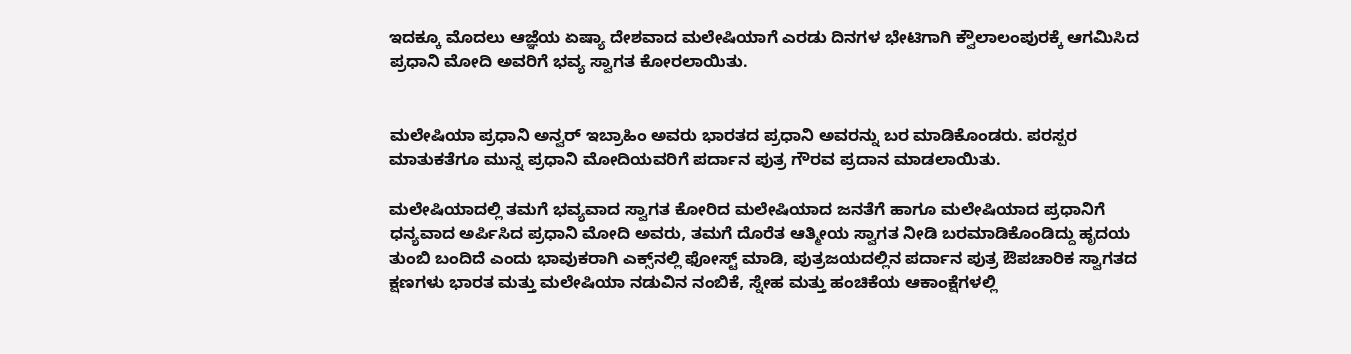ಇದಕ್ಕೂ ಮೊದಲು ಆಜ್ಞೆಯ ಏಷ್ಯಾ ದೇಶವಾದ ಮಲೇಷಿಯಾಗೆ ಎರಡು ದಿನಗಳ ಭೇಟಿಗಾಗಿ ಕ್ವೌಲಾಲಂಪುರಕ್ಕೆ ಆಗಮಿಸಿದ ಪ್ರಧಾನಿ ಮೋದಿ ಅವರಿಗೆ ಭವ್ಯ ಸ್ವಾಗತ ಕೋರಲಾಯಿತು.


ಮಲೇಷಿಯಾ ಪ್ರಧಾನಿ ಅನ್ವರ್ ಇಬ್ರಾಹಿಂ ಅವರು ಭಾರತದ ಪ್ರಧಾನಿ ಅವರನ್ನು ಬರ ಮಾಡಿಕೊಂಡರು. ಪರಸ್ಪರ ಮಾತುಕತೆಗೂ ಮುನ್ನ ಪ್ರಧಾನಿ ಮೋದಿಯವರಿಗೆ ಪರ್ದಾನ ಪುತ್ರ ಗೌರವ ಪ್ರದಾನ ಮಾಡಲಾಯಿತು.

ಮಲೇಷಿಯಾದಲ್ಲಿ ತಮಗೆ ಭವ್ಯವಾದ ಸ್ವಾಗತ ಕೋರಿದ ಮಲೇಷಿಯಾದ ಜನತೆಗೆ ಹಾಗೂ ಮಲೇಷಿಯಾದ ಪ್ರಧಾನಿಗೆ ಧನ್ಯವಾದ ಅರ್ಪಿಸಿದ ಪ್ರಧಾನಿ ಮೋದಿ ಅವರು, ತಮಗೆ ದೊರೆತ ಆತ್ಮೀಯ ಸ್ವಾಗತ ನೀಡಿ ಬರಮಾಡಿಕೊಂಡಿದ್ದು ಹೃದಯ ತುಂಬಿ ಬಂದಿದೆ ಎಂದು ಭಾವುಕರಾಗಿ ಎಕ್ಸ್‌ನಲ್ಲಿ ಫೋಸ್ಟ್ ಮಾಡಿ, ಪುತ್ರಜಯದಲ್ಲಿನ ಪರ್ದಾನ ಪುತ್ರ ಔಪಚಾರಿಕ ಸ್ವಾಗತದ ಕ್ಷಣಗಳು ಭಾರತ ಮತ್ತು ಮಲೇಷಿಯಾ ನಡುವಿನ ನಂಬಿಕೆ, ಸ್ನೇಹ ಮತ್ತು ಹಂಚಿಕೆಯ ಆಕಾಂಕ್ಷೆಗಳಲ್ಲಿ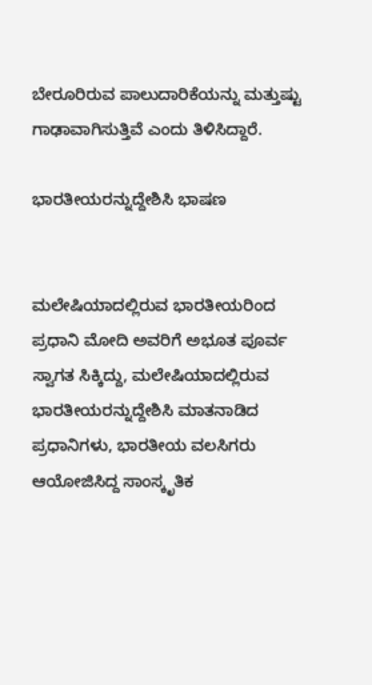ಬೇರೂರಿರುವ ಪಾಲುದಾರಿಕೆಯನ್ನು ಮತ್ತುಷ್ಟು ಗಾಢಾವಾಗಿಸುತ್ತಿವೆ ಎಂದು ತಿಳಿಸಿದ್ದಾರೆ.

ಭಾರತೀಯರನ್ನುದ್ದೇಶಿಸಿ ಭಾಷಣ


ಮಲೇಷಿಯಾದಲ್ಲಿರುವ ಭಾರತೀಯರಿಂದ ಪ್ರಧಾನಿ ಮೋದಿ ಅವರಿಗೆ ಅಭೂತ ಪೂರ್ವ ಸ್ವಾಗತ ಸಿಕ್ಕಿದ್ದು, ಮಲೇಷಿಯಾದಲ್ಲಿರುವ ಭಾರತೀಯರನ್ನುದ್ದೇಶಿಸಿ ಮಾತನಾಡಿದ ಪ್ರಧಾನಿಗಳು, ಭಾರತೀಯ ವಲಸಿಗರು ಆಯೋಜಿಸಿದ್ದ ಸಾಂಸ್ಕೃತಿಕ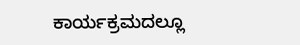ಕಾರ್ಯಕ್ರಮದಲ್ಲೂ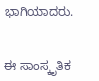ಭಾಗಿಯಾದರು.


ಈ ಸಾಂಸ್ಕೃತಿಕ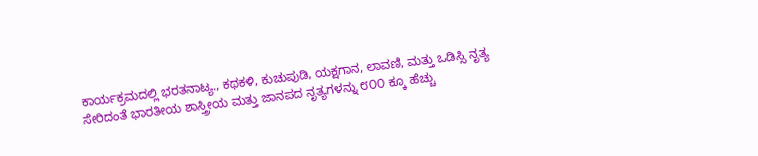ಕಾರ್ಯಕ್ರಮದಲ್ಲಿ ಭರತನಾಟ್ಯ., ಕಥಕಳಿ, ಕುಚುಪುಡಿ, ಯಕ್ಷಗಾನ, ಲಾವಣಿ, ಮತ್ತು ಒಡಿಸ್ಸಿ ನೃತ್ಯ ಸೇರಿದಂತೆ ಭಾರತೀಯ ಶಾಸ್ತ್ರೀಯ ಮತ್ತು ಜಾನಪದ ನೃತ್ಯಗಳನ್ನು ೮೦೦ ಕ್ಕೂ ಹೆಚ್ಚು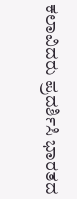ಕಲಾವಿದರು ಪ್ರದರ್ಶಿಸಿ ಭಾರತದ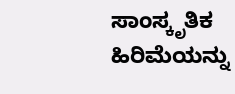ಸಾಂಸ್ಕೃತಿಕ ಹಿರಿಮೆಯನ್ನು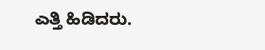ಎತ್ತಿ ಹಿಡಿದರು.